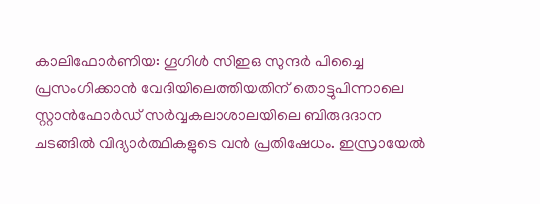കാലിഫോർണിയ: ഗൂഗിൾ സിഇഒ സുന്ദർ പിച്ചൈ പ്രസംഗിക്കാൻ വേദിയിലെത്തിയതിന് തൊട്ടുപിന്നാലെ സ്റ്റാൻഫോർഡ് സർവ്വകലാശാലയിലെ ബിരുദദാന ചടങ്ങിൽ വിദ്യാർത്ഥികളുടെ വൻ പ്രതിഷേധം. ഇസ്രായേൽ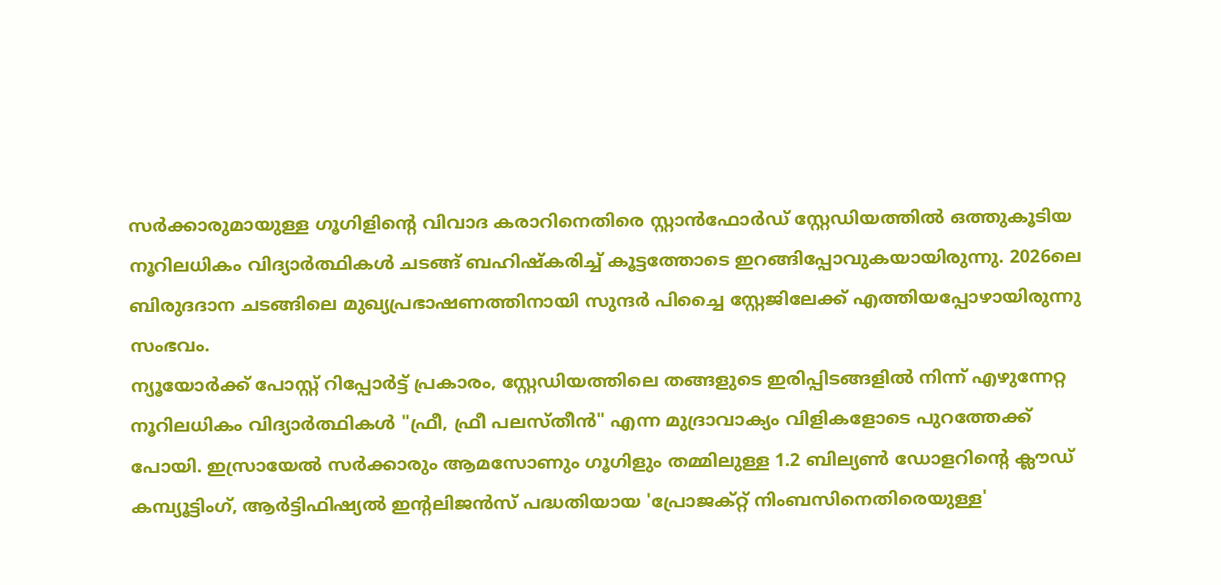സർക്കാരുമായുള്ള ഗൂഗിളിന്റെ വിവാദ കരാറിനെതിരെ സ്റ്റാൻഫോർഡ് സ്റ്റേഡിയത്തിൽ ഒത്തുകൂടിയ നൂറിലധികം വിദ്യാർത്ഥികൾ ചടങ്ങ് ബഹിഷ്കരിച്ച് കൂട്ടത്തോടെ ഇറങ്ങിപ്പോവുകയായിരുന്നു. 2026ലെ ബിരുദദാന ചടങ്ങിലെ മുഖ്യപ്രഭാഷണത്തിനായി സുന്ദർ പിച്ചൈ സ്റ്റേജിലേക്ക് എത്തിയപ്പോഴായിരുന്നു സംഭവം.
ന്യൂയോർക്ക് പോസ്റ്റ് റിപ്പോർട്ട് പ്രകാരം, സ്റ്റേഡിയത്തിലെ തങ്ങളുടെ ഇരിപ്പിടങ്ങളിൽ നിന്ന് എഴുന്നേറ്റ നൂറിലധികം വിദ്യാർത്ഥികൾ "ഫ്രീ, ഫ്രീ പലസ്തീൻ" എന്ന മുദ്രാവാക്യം വിളികളോടെ പുറത്തേക്ക് പോയി. ഇസ്രായേൽ സർക്കാരും ആമസോണും ഗൂഗിളും തമ്മിലുള്ള 1.2 ബില്യൺ ഡോളറിന്റെ ക്ലൗഡ് കമ്പ്യൂട്ടിംഗ്, ആർട്ടിഫിഷ്യൽ ഇന്റലിജൻസ് പദ്ധതിയായ 'പ്രോജക്റ്റ് നിംബസിനെതിരെയുള്ള'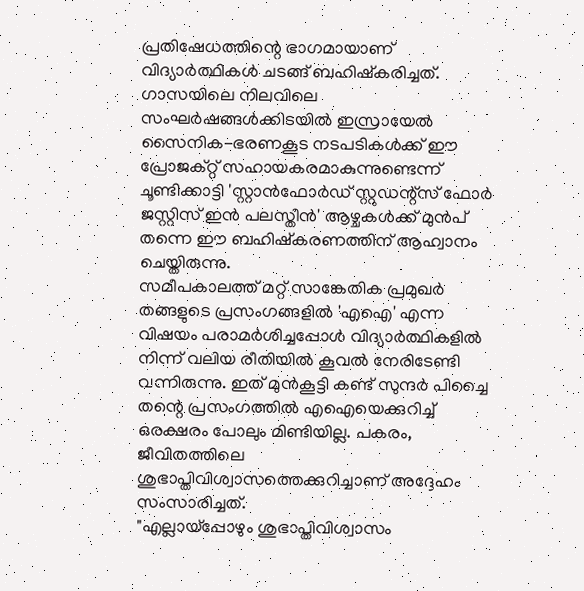പ്രതിഷേധത്തിന്റെ ഭാഗമായാണ് വിദ്യാർത്ഥികൾ ചടങ്ങ് ബഹിഷ്കരിച്ചത്. ഗാസയിലെ നിലവിലെ സംഘർഷങ്ങൾക്കിടയിൽ ഇസ്രായേൽ സൈനിക-ഭരണകൂട നടപടികൾക്ക് ഈ പ്രോജക്റ്റ് സഹായകരമാകുന്നുണ്ടെന്ന് ചൂണ്ടിക്കാട്ടി 'സ്റ്റാൻഫോർഡ് സ്റ്റുഡന്റ്സ് ഫോർ ജസ്റ്റിസ് ഇൻ പലസ്തീൻ' ആഴ്ചകൾക്ക് മുൻപ് തന്നെ ഈ ബഹിഷ്കരണത്തിന് ആഹ്വാനം ചെയ്തിരുന്നു.
സമീപകാലത്ത് മറ്റ് സാങ്കേതിക പ്രമുഖർ തങ്ങളുടെ പ്രസംഗങ്ങളിൽ 'എഐ' എന്ന വിഷയം പരാമർശിച്ചപ്പോൾ വിദ്യാർത്ഥികളിൽ നിന്ന് വലിയ രീതിയിൽ കൂവൽ നേരിടേണ്ടി വന്നിരുന്നു. ഇത് മുൻകൂട്ടി കണ്ട് സുന്ദർ പിച്ചൈ തന്റെ പ്രസംഗത്തിൽ എഐയെക്കുറിച്ച് ഒരക്ഷരം പോലും മിണ്ടിയില്ല. പകരം, ജീവിതത്തിലെ ശുഭാപ്തിവിശ്വാസത്തെക്കുറിച്ചാണ് അദ്ദേഹം സംസാരിച്ചത്.
"എല്ലായ്പ്പോഴും ശുഭാപ്തിവിശ്വാസം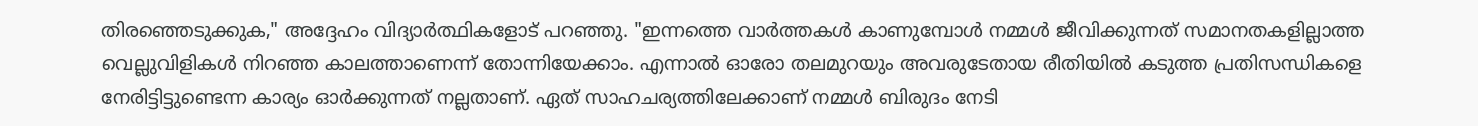തിരഞ്ഞെടുക്കുക," അദ്ദേഹം വിദ്യാർത്ഥികളോട് പറഞ്ഞു. "ഇന്നത്തെ വാർത്തകൾ കാണുമ്പോൾ നമ്മൾ ജീവിക്കുന്നത് സമാനതകളില്ലാത്ത വെല്ലുവിളികൾ നിറഞ്ഞ കാലത്താണെന്ന് തോന്നിയേക്കാം. എന്നാൽ ഓരോ തലമുറയും അവരുടേതായ രീതിയിൽ കടുത്ത പ്രതിസന്ധികളെ നേരിട്ടിട്ടുണ്ടെന്ന കാര്യം ഓർക്കുന്നത് നല്ലതാണ്. ഏത് സാഹചര്യത്തിലേക്കാണ് നമ്മൾ ബിരുദം നേടി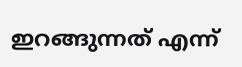ഇറങ്ങുന്നത് എന്ന്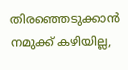തിരഞ്ഞെടുക്കാൻ നമുക്ക് കഴിയില്ല,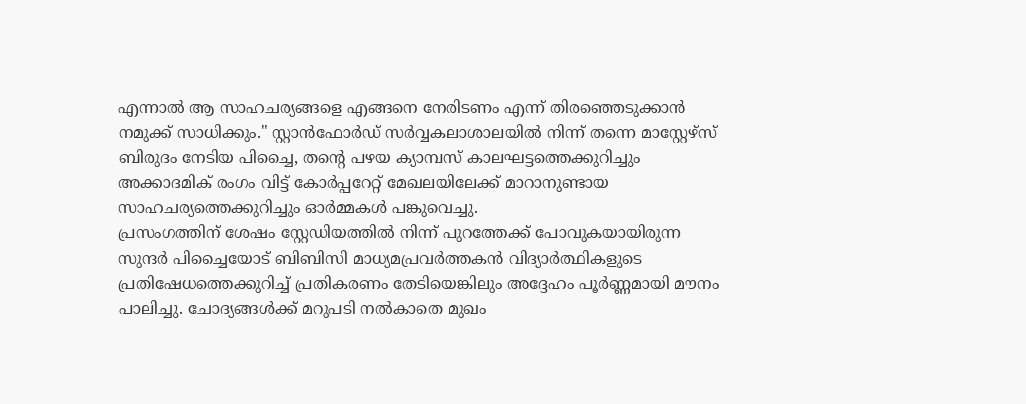എന്നാൽ ആ സാഹചര്യങ്ങളെ എങ്ങനെ നേരിടണം എന്ന് തിരഞ്ഞെടുക്കാൻ നമുക്ക് സാധിക്കും." സ്റ്റാൻഫോർഡ് സർവ്വകലാശാലയിൽ നിന്ന് തന്നെ മാസ്റ്റേഴ്സ് ബിരുദം നേടിയ പിച്ചൈ, തന്റെ പഴയ ക്യാമ്പസ് കാലഘട്ടത്തെക്കുറിച്ചും അക്കാദമിക് രംഗം വിട്ട് കോർപ്പറേറ്റ് മേഖലയിലേക്ക് മാറാനുണ്ടായ സാഹചര്യത്തെക്കുറിച്ചും ഓർമ്മകൾ പങ്കുവെച്ചു.
പ്രസംഗത്തിന് ശേഷം സ്റ്റേഡിയത്തിൽ നിന്ന് പുറത്തേക്ക് പോവുകയായിരുന്ന സുന്ദർ പിച്ചൈയോട് ബിബിസി മാധ്യമപ്രവർത്തകൻ വിദ്യാർത്ഥികളുടെ പ്രതിഷേധത്തെക്കുറിച്ച് പ്രതികരണം തേടിയെങ്കിലും അദ്ദേഹം പൂർണ്ണമായി മൗനം പാലിച്ചു. ചോദ്യങ്ങൾക്ക് മറുപടി നൽകാതെ മുഖം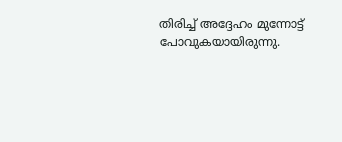തിരിച്ച് അദ്ദേഹം മുന്നോട്ട് പോവുകയായിരുന്നു.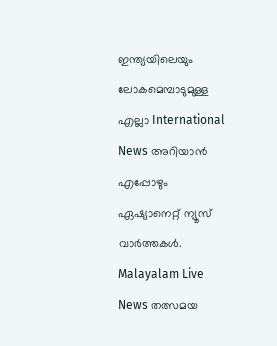ഇന്ത്യയിലെയും ലോകമെമ്പാടുമുള്ള എല്ലാ International News അറിയാൻ എപ്പോഴും ഏഷ്യാനെറ്റ് ന്യൂസ് വാർത്തകൾ. Malayalam Live News തത്സമയ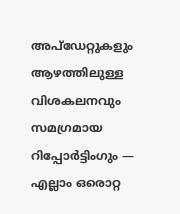അപ്ഡേറ്റുകളും ആഴത്തിലുള്ള വിശകലനവും സമഗ്രമായ റിപ്പോർട്ടിംഗും — എല്ലാം ഒരൊറ്റ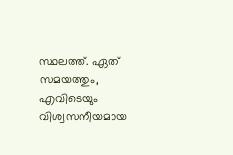സ്ഥലത്ത്. ഏത് സമയത്തും, എവിടെയും വിശ്വസനീയമായ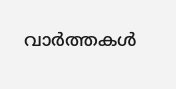വാർത്തകൾ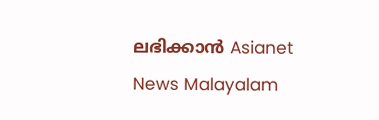ലഭിക്കാൻ Asianet News Malayalam